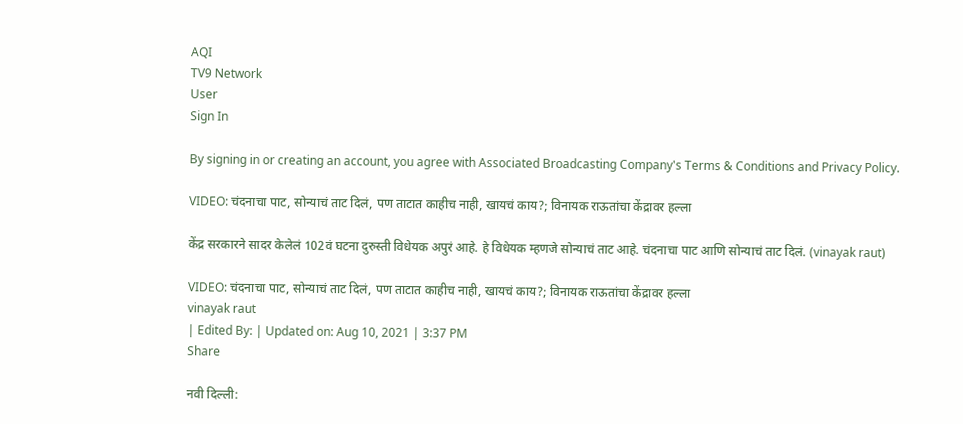AQI
TV9 Network
User
Sign In

By signing in or creating an account, you agree with Associated Broadcasting Company's Terms & Conditions and Privacy Policy.

VIDEO: चंदनाचा पाट, सोन्याचं ताट दिलं, पण ताटात काहीच नाही, खायचं काय?; विनायक राऊतांचा केंद्रावर हल्ला

केंद्र सरकारने सादर केलेलं 102वं घटना दुरुस्ती विधेयक अपुरं आहे. हे विधेयक म्हणजे सोन्याचं ताट आहे. चंदनाचा पाट आणि सोन्याचं ताट दिलं. (vinayak raut)

VIDEO: चंदनाचा पाट, सोन्याचं ताट दिलं, पण ताटात काहीच नाही, खायचं काय?; विनायक राऊतांचा केंद्रावर हल्ला
vinayak raut
| Edited By: | Updated on: Aug 10, 2021 | 3:37 PM
Share

नवी दिल्ली: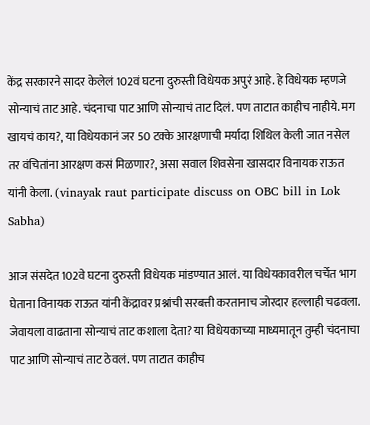केंद्र सरकारने सादर केलेलं 102वं घटना दुरुस्ती विधेयक अपुरं आहे. हे विधेयक म्हणजे सोन्याचं ताट आहे. चंदनाचा पाट आणि सोन्याचं ताट दिलं. पण ताटात काहीच नाहीये. मग खायचं काय?, या विधेयकानं जर 50 टक्के आरक्षणाची मर्यादा शिथिल केली जात नसेल तर वंचितांना आरक्षण कसं मिळणार?, असा सवाल शिवसेना खासदार विनायक राऊत यांनी केला. (vinayak raut participate discuss on OBC bill in Lok Sabha)

आज संसदेत 102वे घटना दुरुस्ती विधेयक मांडण्यात आलं. या विधेयकावरील चर्चेत भाग घेताना विनायक राऊत यांनी केंद्रावर प्रश्नांची सरबत्ती करतानाच जोरदार हल्लाही चढवला. जेवायला वाढताना सोन्याचं ताट कशाला देता? या विधेयकाच्या माध्यमातून तुम्ही चंदनाचा पाट आणि सोन्याचं ताट ठेवलं. पण ताटात काहीच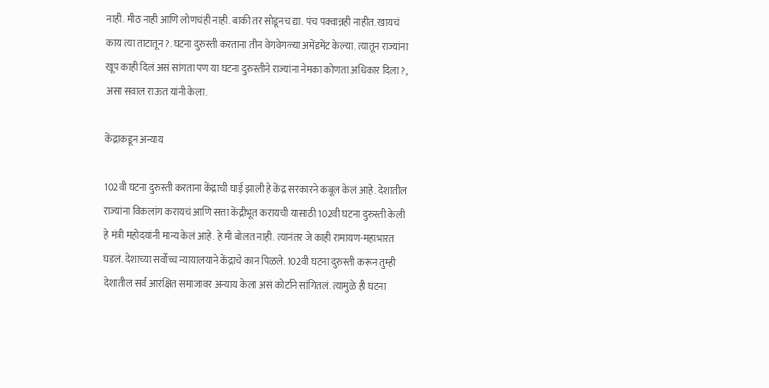नाही. मीठ नाही आणि लोणचंही नाही. बाकी तर सोडूनच द्या. पंच पक्वान्नही नाहीत. खायचं काय त्या ताटातून?. घटना दुरुस्ती करताना तीन वेगवेगळ्या अमेंडमेंट केल्या. त्यातून राज्यांना खूप काही दिलं असं सांगता पण या घटना दुरुस्तीने राज्यांना नेमका कोणता अधिकार दिला?, असा सवाल राऊत यांनी केला.

केंद्राकडून अन्याय

102वी घटना दुरुस्ती करताना केंद्राची घाई झाली हे केंद्र सरकारने कबूल केलं आहे. देशातील राज्यांना विकलांग करायचं आणि सत्ता केंद्रीभूत करायची यासाठी 102वी घटना दुरुस्ती केली हे मंत्री महोदयांनी मान्य केलं आहे. हे मी बोलत नाही. त्यानंतर जे काही रामायण-महाभारत घडलं. देशाच्या सर्वोच्च न्यायालयाने केंद्राचे कान पिळले. 102वी घटना दुरुस्ती करून तुम्ही देशातील सर्व आरक्षित समाजावर अन्याय केला असं कोर्टाने सांगितलं. त्यामुळे ही घटना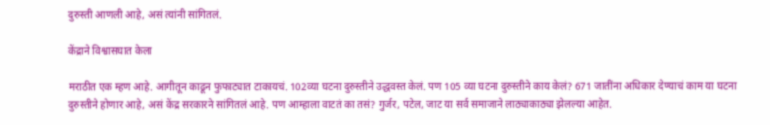दुरुस्ती आणली आहे, असं त्यांनी सांगितलं.

केंद्राने विश्वासघात केला

मराठीत एक म्हण आहे. आगीतून काढून फुफाट्यात टाकायचं. 102व्या घटना दुरुस्तीने उद्धवस्त केलं. पण 105 व्या घटना दुरुस्तीने काय केलं? 671 जातींना अधिकार देण्याचं काम या घटना दुरुस्तीने होणार आहे, असं केंद्र सरकारने सांगितलं आहे. पण आम्हाला वाटतं का तसं? गुर्जर, पटेल, जाट या सर्व समाजाने लाठ्याकाठ्या झेलल्या आहेत.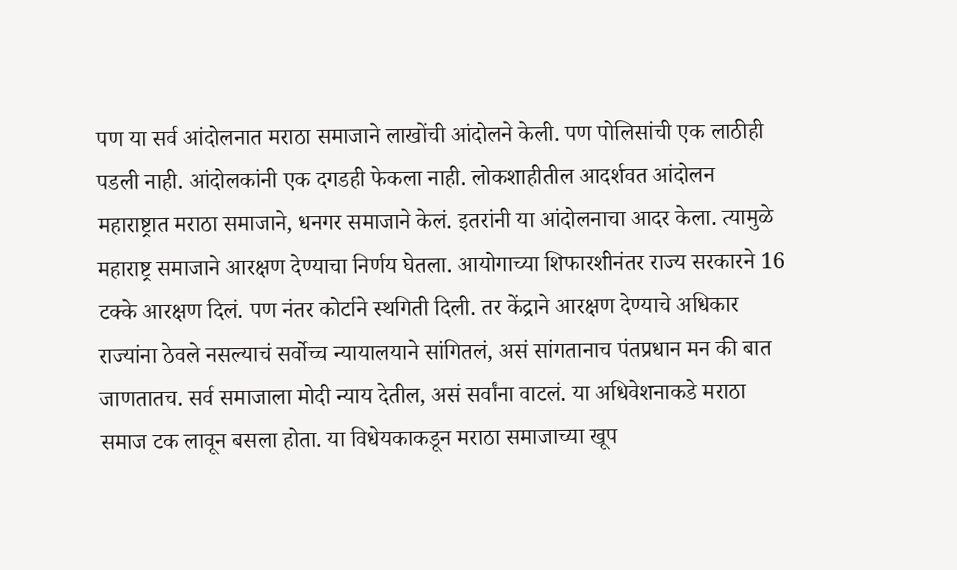पण या सर्व आंदोलनात मराठा समाजाने लाखोंची आंदोलने केली. पण पोलिसांची एक लाठीही पडली नाही. आंदोलकांनी एक दगडही फेकला नाही. लोकशाहीतील आदर्शवत आंदोलन महाराष्ट्रात मराठा समाजाने, धनगर समाजाने केलं. इतरांनी या आंदोलनाचा आदर केला. त्यामुळे महाराष्ट्र समाजाने आरक्षण देण्याचा निर्णय घेतला. आयोगाच्या शिफारशीनंतर राज्य सरकारने 16 टक्के आरक्षण दिलं. पण नंतर कोर्टाने स्थगिती दिली. तर केंद्राने आरक्षण देण्याचे अधिकार राज्यांना ठेवले नसल्याचं सर्वोच्च न्यायालयाने सांगितलं, असं सांगतानाच पंतप्रधान मन की बात जाणतातच. सर्व समाजाला मोदी न्याय देतील, असं सर्वांना वाटलं. या अधिवेशनाकडे मराठा समाज टक लावून बसला होता. या विधेयकाकडून मराठा समाजाच्या खूप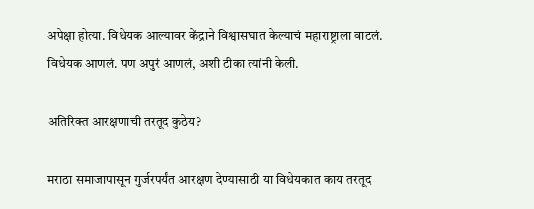अपेक्षा होत्या. विधेयक आल्यावर केंद्राने विश्वासघात केल्याचं महाराष्ट्राला वाटलं. विधेयक आणलं. पण अपुरं आणलं, अशी टीका त्यांनी केली.

अतिरिक्त आरक्षणाची तरतूद कुठेय?

मराठा समाजापासून गुर्जरपर्यंत आरक्षण देण्यासाठी या विधेयकात काय तरतूद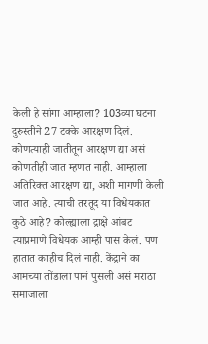केली हे सांगा आम्हाला? 103व्या घटना दुरुस्तीने 27 टक्के आरक्षण दिलं. कोणत्याही जातीतून आरक्षण द्या असं कोणतीही जात म्हणत नाही. आम्हाला अतिरिक्त आरक्षण द्या, अशी मागणी केली जात आहे. त्याची तरतूद या विधेयकात कुठे आहे? कोल्ह्याला द्राक्षे आंबट त्याप्रमाणे विधेयक आम्ही पास केलं. पण हातात काहीच दिलं नाही. केंद्राने का आमच्या तोंडाला पानं पुसली असं मराठा समाजाला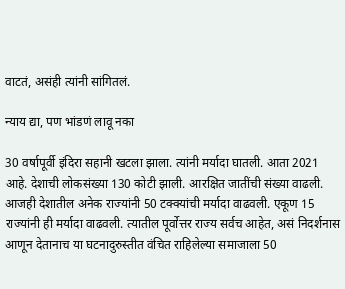वाटतं, असंही त्यांनी सांगितलं.

न्याय द्या, पण भांडणं लावू नका

30 वर्षापूर्वी इंदिरा सहानी खटला झाला. त्यांनी मर्यादा घातली. आता 2021 आहे. देशाची लोकसंख्या 130 कोटी झाली. आरक्षित जातींची संख्या वाढली. आजही देशातील अनेक राज्यांनी 50 टक्क्यांची मर्यादा वाढवली. एकूण 15 राज्यांनी ही मर्यादा वाढवली. त्यातील पूर्वोत्तर राज्य सर्वच आहेत, असं निदर्शनास आणून देतानाच या घटनादुरुस्तीत वंचित राहिलेल्या समाजाला 50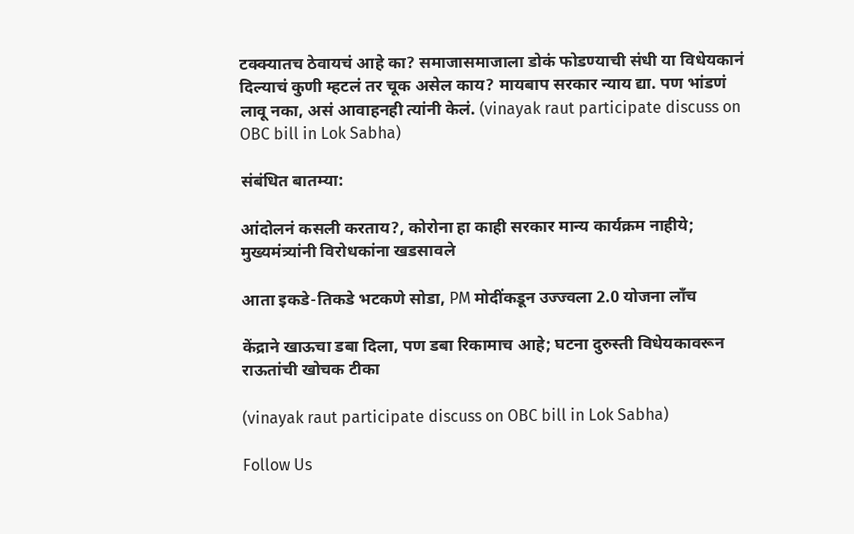टक्क्यातच ठेवायचं आहे का? समाजासमाजाला डोकं फोडण्याची संधी या विधेयकानं दिल्याचं कुणी म्हटलं तर चूक असेल काय? मायबाप सरकार न्याय द्या. पण भांडणं लावू नका, असं आवाहनही त्यांनी केलं. (vinayak raut participate discuss on OBC bill in Lok Sabha)

संबंधित बातम्या:

आंदोलनं कसली करताय?, कोरोना हा काही सरकार मान्य कार्यक्रम नाहीये; मुख्यमंत्र्यांनी विरोधकांना खडसावले

आता इकडे-तिकडे भटकणे सोडा, PM मोदींकडून उज्ज्वला 2.0 योजना लाँच

केंद्राने खाऊचा डबा दिला, पण डबा रिकामाच आहे; घटना दुरुस्ती विधेयकावरून राऊतांची खोचक टीका

(vinayak raut participate discuss on OBC bill in Lok Sabha)

Follow Us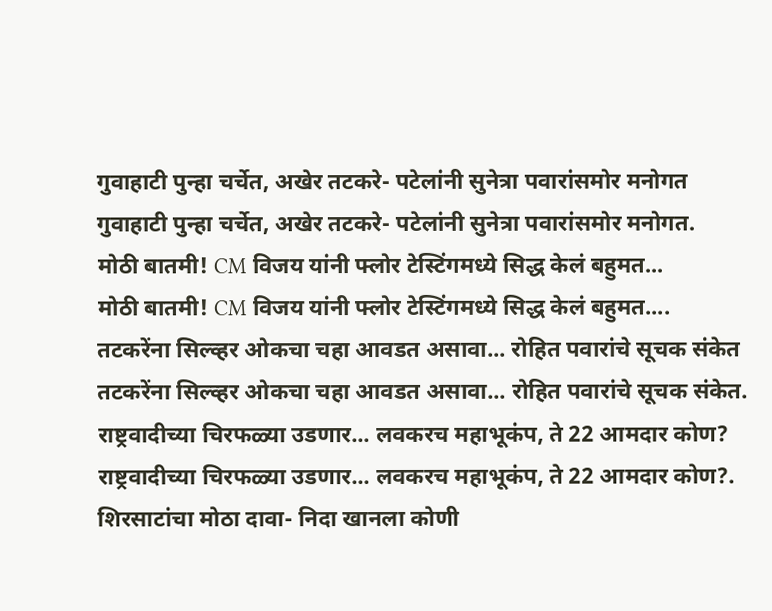गुवाहाटी पुन्हा चर्चेत, अखेर तटकरे- पटेलांनी सुनेत्रा पवारांसमोर मनोगत
गुवाहाटी पुन्हा चर्चेत, अखेर तटकरे- पटेलांनी सुनेत्रा पवारांसमोर मनोगत.
मोठी बातमी! CM विजय यांनी फ्लोर टेस्टिंगमध्ये सिद्ध केलं बहुमत...
मोठी बातमी! CM विजय यांनी फ्लोर टेस्टिंगमध्ये सिद्ध केलं बहुमत....
तटकरेंना सिल्व्हर ओकचा चहा आवडत असावा... रोहित पवारांचे सूचक संकेत
तटकरेंना सिल्व्हर ओकचा चहा आवडत असावा... रोहित पवारांचे सूचक संकेत.
राष्ट्रवादीच्या चिरफळ्या उडणार... लवकरच महाभूकंप, ते 22 आमदार कोण?
राष्ट्रवादीच्या चिरफळ्या उडणार... लवकरच महाभूकंप, ते 22 आमदार कोण?.
शिरसाटांचा मोठा दावा- निदा खानला कोणी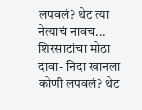लपवलं? थेट त्या नेत्याचं नावच...
शिरसाटांचा मोठा दावा- निदा खानला कोणी लपवलं? थेट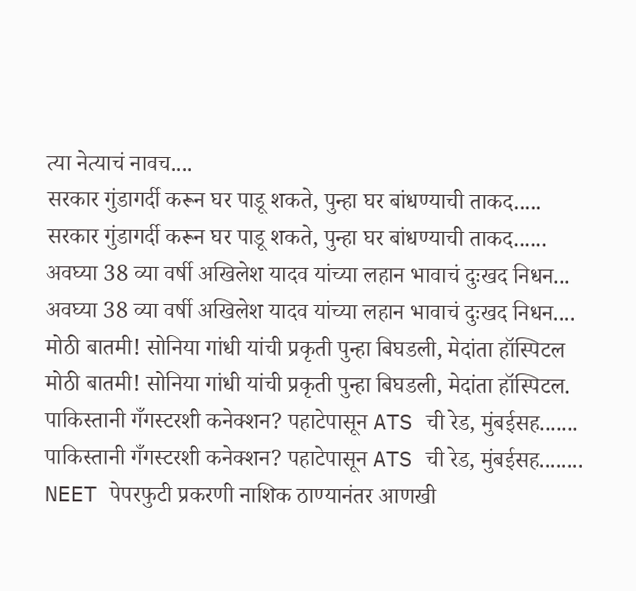त्या नेत्याचं नावच....
सरकार गुंडागर्दी करून घर पाडू शकते, पुन्हा घर बांधण्याची ताकद.....
सरकार गुंडागर्दी करून घर पाडू शकते, पुन्हा घर बांधण्याची ताकद......
अवघ्या 38 व्या वर्षी अखिलेश यादव यांच्या लहान भावाचं दुःखद निधन...
अवघ्या 38 व्या वर्षी अखिलेश यादव यांच्या लहान भावाचं दुःखद निधन....
मोठी बातमी! सोनिया गांधी यांची प्रकृती पुन्हा बिघडली, मेदांता हॉस्पिटल
मोठी बातमी! सोनिया गांधी यांची प्रकृती पुन्हा बिघडली, मेदांता हॉस्पिटल.
पाकिस्तानी गँगस्टरशी कनेक्शन? पहाटेपासून ATS ची रेड, मुंबईसह.......
पाकिस्तानी गँगस्टरशी कनेक्शन? पहाटेपासून ATS ची रेड, मुंबईसह........
NEET पेपरफुटी प्रकरणी नाशिक ठाण्यानंतर आणखी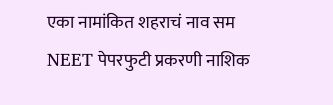एका नामांकित शहराचं नाव सम
NEET पेपरफुटी प्रकरणी नाशिक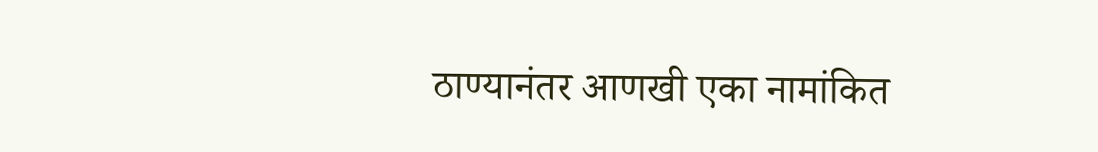ठाण्यानंतर आणखी एका नामांकित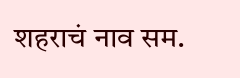शहराचं नाव सम.